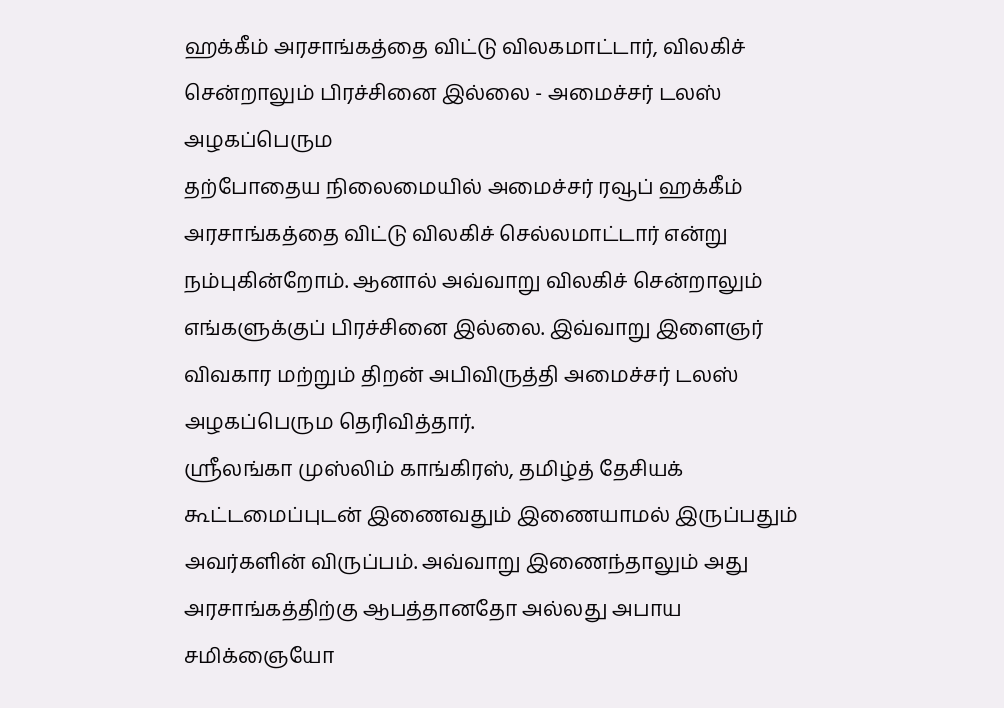ஹக்கீம் அரசாங்கத்தை விட்டு விலகமாட்டார், விலகிச் சென்றாலும் பிரச்சினை இல்லை - அமைச்சர் டலஸ் அழகப்பெரும
தற்போதைய நிலைமையில் அமைச்சர் ரவூப் ஹக்கீம் அரசாங்கத்தை விட்டு விலகிச் செல்லமாட்டார் என்று நம்புகின்றோம். ஆனால் அவ்வாறு விலகிச் சென்றாலும் எங்களுக்குப் பிரச்சினை இல்லை. இவ்வாறு இளைஞர் விவகார மற்றும் திறன் அபிவிருத்தி அமைச்சர் டலஸ் அழகப்பெரும தெரிவித்தார்.
ஸ்ரீலங்கா முஸ்லிம் காங்கிரஸ், தமிழ்த் தேசியக் கூட்டமைப்புடன் இணைவதும் இணையாமல் இருப்பதும் அவர்களின் விருப்பம். அவ்வாறு இணைந்தாலும் அது அரசாங்கத்திற்கு ஆபத்தானதோ அல்லது அபாய சமிக்ஞையோ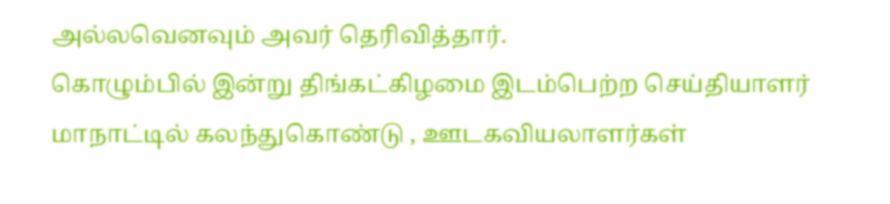அல்லவெனவும் அவர் தெரிவித்தார்.
கொழும்பில் இன்று திங்கட்கிழமை இடம்பெற்ற செய்தியாளர் மாநாட்டில் கலந்துகொண்டு , ஊடகவியலாளர்கள்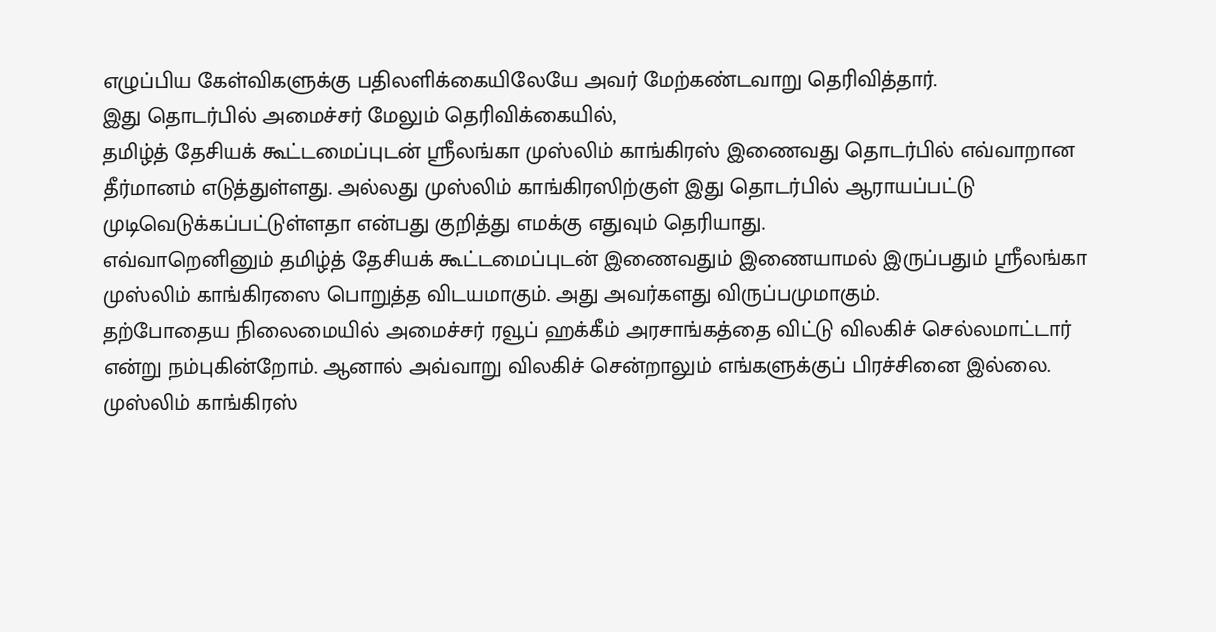எழுப்பிய கேள்விகளுக்கு பதிலளிக்கையிலேயே அவர் மேற்கண்டவாறு தெரிவித்தார்.
இது தொடர்பில் அமைச்சர் மேலும் தெரிவிக்கையில்,
தமிழ்த் தேசியக் கூட்டமைப்புடன் ஸ்ரீலங்கா முஸ்லிம் காங்கிரஸ் இணைவது தொடர்பில் எவ்வாறான தீர்மானம் எடுத்துள்ளது. அல்லது முஸ்லிம் காங்கிரஸிற்குள் இது தொடர்பில் ஆராயப்பட்டு முடிவெடுக்கப்பட்டுள்ளதா என்பது குறித்து எமக்கு எதுவும் தெரியாது.
எவ்வாறெனினும் தமிழ்த் தேசியக் கூட்டமைப்புடன் இணைவதும் இணையாமல் இருப்பதும் ஸ்ரீலங்கா முஸ்லிம் காங்கிரஸை பொறுத்த விடயமாகும். அது அவர்களது விருப்பமுமாகும்.
தற்போதைய நிலைமையில் அமைச்சர் ரவூப் ஹக்கீம் அரசாங்கத்தை விட்டு விலகிச் செல்லமாட்டார் என்று நம்புகின்றோம். ஆனால் அவ்வாறு விலகிச் சென்றாலும் எங்களுக்குப் பிரச்சினை இல்லை.
முஸ்லிம் காங்கிரஸ்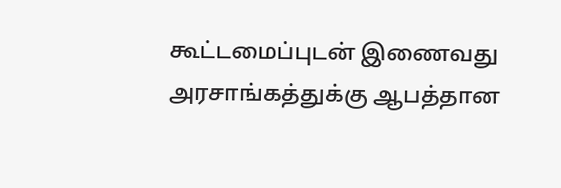கூட்டமைப்புடன் இணைவது அரசாங்கத்துக்கு ஆபத்தான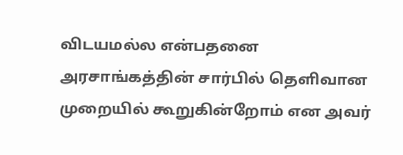விடயமல்ல என்பதனை அரசாங்கத்தின் சார்பில் தெளிவான முறையில் கூறுகின்றோம் என அவர்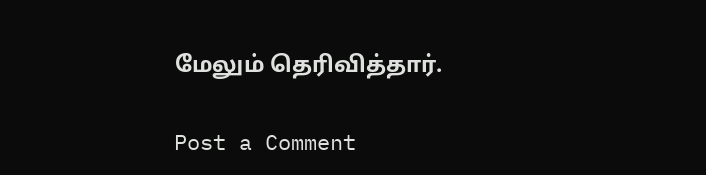மேலும் தெரிவித்தார்.

Post a Comment